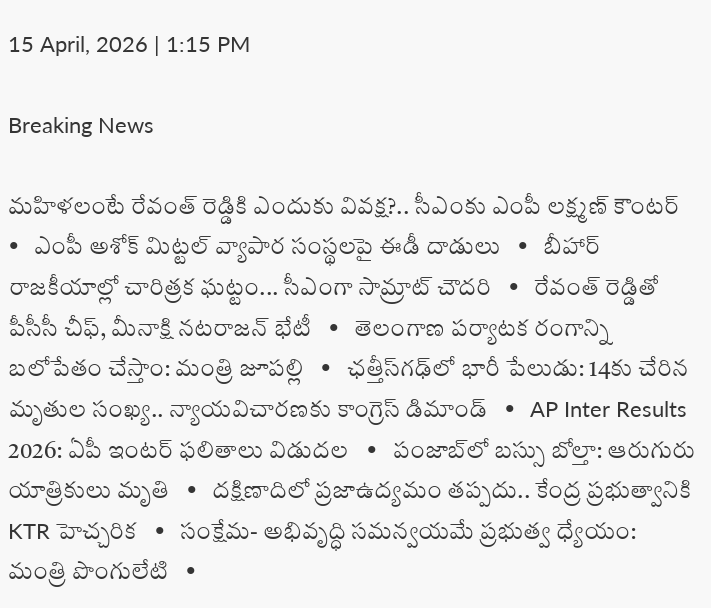15 April, 2026 | 1:15 PM

Breaking News

మహిళలంటే రేవంత్ రెడ్డికి ఎందుకు వివక్ష?.. సీఎంకు ఎంపీ లక్ష్మణ్ కౌంటర్   •   ఎంపీ అశోక్ మిట్టల్‌ వ్యాపార సంస్థలపై ఈడీ దాడులు   •   బీహార్ రాజకీయాల్లో చారిత్రక ఘట్టం... సీఎంగా సామ్రాట్‌ చౌదరి   •   రేవంత్‌ రెడ్డితో పీసీసీ చీఫ్, మీనాక్షి నటరాజన్ భేటీ   •   తెలంగాణ పర్యాటక రంగాన్ని బలోపేతం చేస్తాం: మంత్రి జూపల్లి   •   ఛత్తీస్‌గఢ్‌లో భారీ పేలుడు: 14కు చేరిన మృతుల సంఖ్య.. న్యాయవిచారణకు కాంగ్రెస్ డిమాండ్   •   AP Inter Results 2026: ఏపీ ఇంటర్ ఫలితాలు విడుదల   •   పంజాబ్‌లో బస్సు బోల్తా: ఆరుగురు యాత్రికులు మృతి   •   దక్షిణాదిలో ప్రజాఉద్యమం తప్పదు.. కేంద్ర ప్రభుత్వానికి KTR హెచ్చరిక   •   సంక్షేమ- అభివృద్ధి సమన్వయమే ప్రభుత్వ ధ్యేయం: మంత్రి పొంగులేటి   •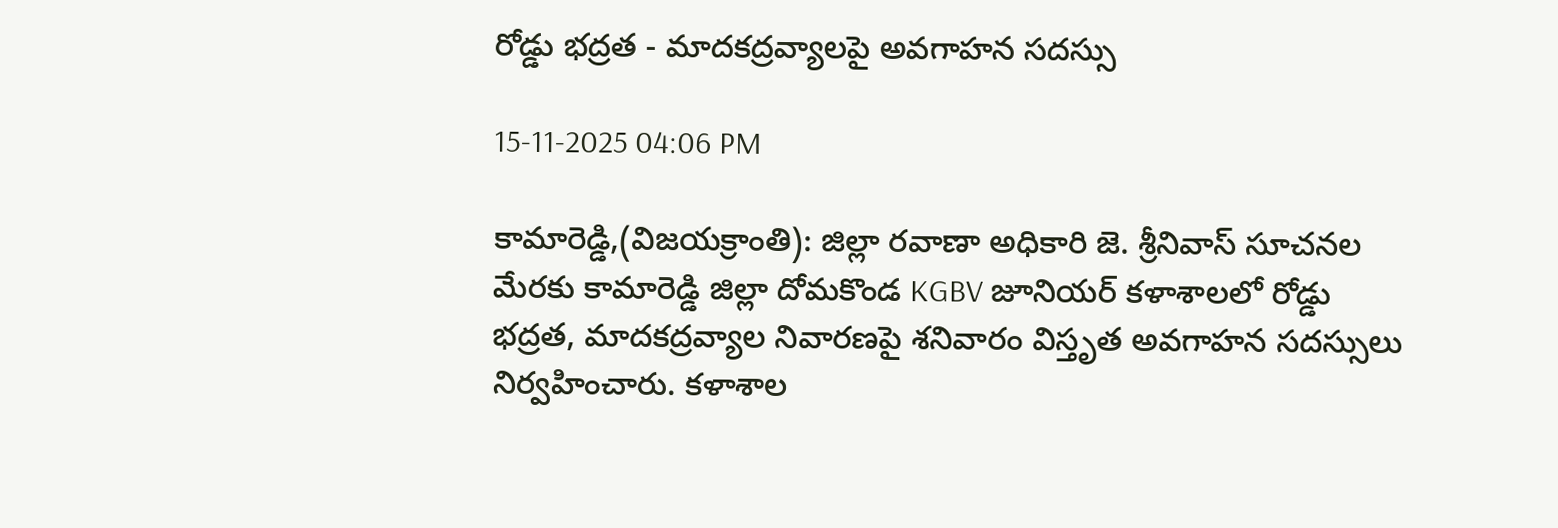రోడ్డు భద్రత - మాదకద్రవ్యాలపై అవగాహన సదస్సు

15-11-2025 04:06 PM

కామారెడ్డి,(విజయక్రాంతి): జిల్లా రవాణా అధికారి జె. శ్రీనివాస్ సూచనల మేరకు కామారెడ్డి జిల్లా దోమకొండ KGBV జూనియర్ కళాశాలలో రోడ్డు భద్రత, మాదకద్రవ్యాల నివారణపై శనివారం విస్తృత అవగాహన సదస్సులు నిర్వహించారు. కళాశాల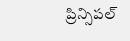ప్రిన్సిపల్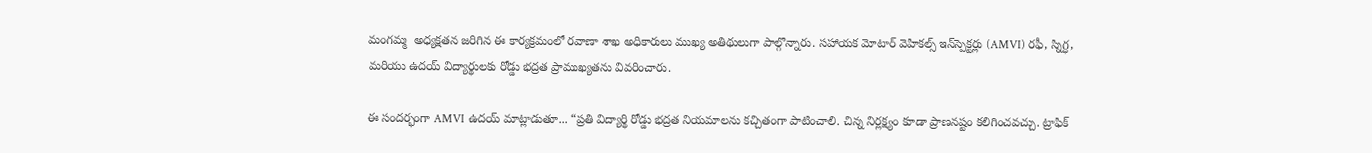మంగమ్మ  అధ్యక్షతన జరిగిన ఈ కార్యక్రమంలో రవాణా శాఖ అధికారులు ముఖ్య అతిథులుగా పాల్గొన్నారు. సహాయక మోటార్ వెహికల్స్ ఇన్‌స్పెక్టర్లు (AMVI) రఫీ, స్నిగ్ధ, మరియు ఉదయ్ విద్యార్థులకు రోడ్డు భద్రత ప్రాముఖ్యతను వివరించారు.

ఈ సందర్భంగా AMVI ఉదయ్ మాట్లాడుతూ... “ప్రతి విద్యార్థి రోడ్డు భద్రత నియమాలను కచ్చితంగా పాటించాలి. చిన్న నిర్లక్ష్యం కూడా ప్రాణనష్టం కలిగించవచ్చు. ట్రాఫిక్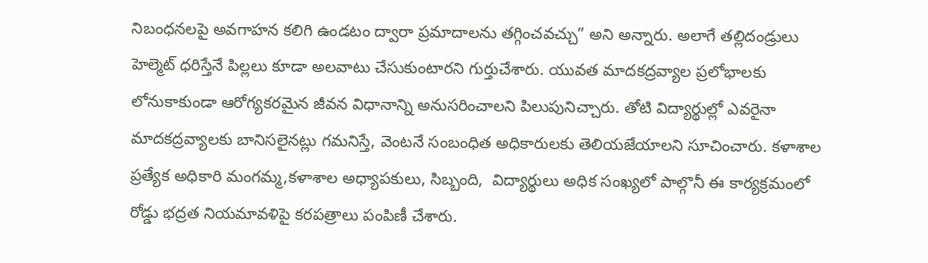నిబంధనలపై అవగాహన కలిగి ఉండటం ద్వారా ప్రమాదాలను తగ్గించవచ్చు” అని అన్నారు. అలాగే తల్లిదండ్రులు హెల్మెట్ ధరిస్తేనే పిల్లలు కూడా అలవాటు చేసుకుంటారని గుర్తుచేశారు. యువత మాదకద్రవ్యాల ప్రలోభాలకు లోనుకాకుండా ఆరోగ్యకరమైన జీవన విధానాన్ని అనుసరించాలని పిలుపునిచ్చారు. తోటి విద్యార్థుల్లో ఎవరైనా మాదకద్రవ్యాలకు బానిసలైనట్లు గమనిస్తే, వెంటనే సంబంధిత అధికారులకు తెలియజేయాలని సూచించారు. కళాశాల ప్రత్యేక అధికారి మంగమ్మ,కళాశాల అధ్యాపకులు, సిబ్బంది,  విద్యార్థులు అధిక సంఖ్యలో పాల్గొనీ ఈ కార్యక్రమంలో రోడ్డు భద్రత నియమావళిపై కరపత్రాలు పంపిణీ చేశారు.